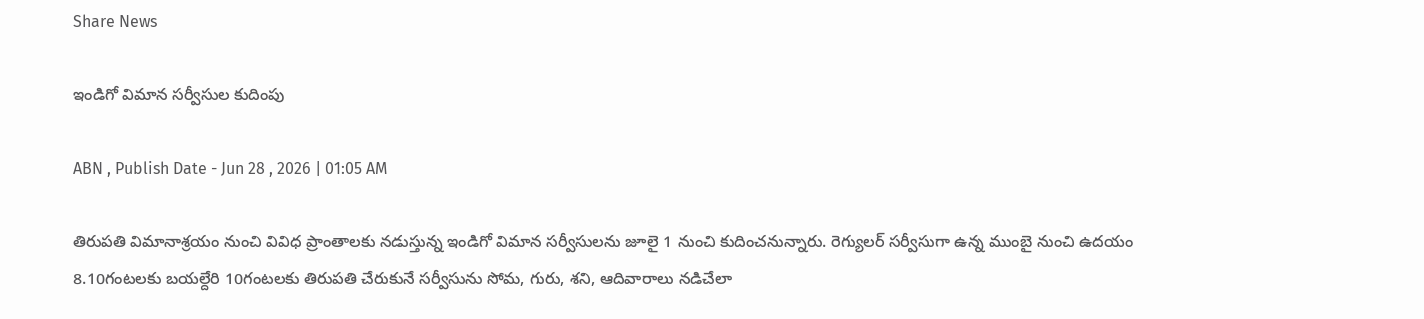Share News

ఇండిగో విమాన సర్వీసుల కుదింపు

ABN , Publish Date - Jun 28 , 2026 | 01:05 AM

తిరుపతి విమానాశ్రయం నుంచి వివిధ ప్రాంతాలకు నడుస్తున్న ఇండిగో విమాన సర్వీసులను జూలై 1 నుంచి కుదించనున్నారు. రెగ్యులర్‌ సర్వీసుగా ఉన్న ముంబై నుంచి ఉదయం 8.10గంటలకు బయల్దేరి 10గంటలకు తిరుపతి చేరుకునే సర్వీసును సోమ, గురు, శని, ఆదివారాలు నడిచేలా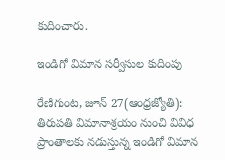కుదించారు.

ఇండిగో విమాన సర్వీసుల కుదింపు

రేణిగుంట, జూన్‌ 27(ఆంధ్రజ్యోతి): తిరుపతి విమానాశ్రయం నుంచి వివిధ ప్రాంతాలకు నడుస్తున్న ఇండిగో విమాన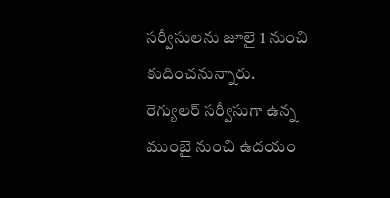సర్వీసులను జూలై 1 నుంచి కుదించనున్నారు. రెగ్యులర్‌ సర్వీసుగా ఉన్న ముంబై నుంచి ఉదయం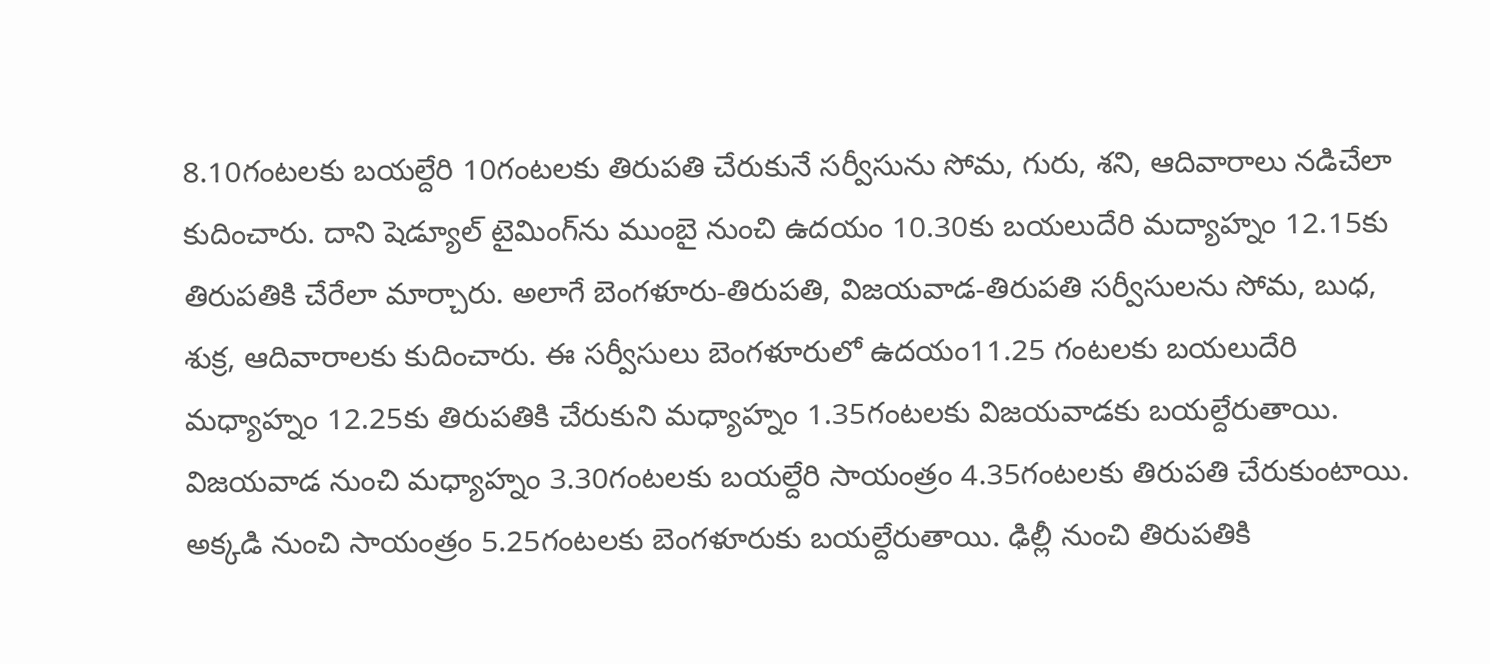8.10గంటలకు బయల్దేరి 10గంటలకు తిరుపతి చేరుకునే సర్వీసును సోమ, గురు, శని, ఆదివారాలు నడిచేలా కుదించారు. దాని షెడ్యూల్‌ టైమింగ్‌ను ముంబై నుంచి ఉదయం 10.30కు బయలుదేరి మద్యాహ్నం 12.15కు తిరుపతికి చేరేలా మార్చారు. అలాగే బెంగళూరు-తిరుపతి, విజయవాడ-తిరుపతి సర్వీసులను సోమ, బుధ, శుక్ర, ఆదివారాలకు కుదించారు. ఈ సర్వీసులు బెంగళూరులో ఉదయం11.25 గంటలకు బయలుదేరి మధ్యాహ్నం 12.25కు తిరుపతికి చేరుకుని మధ్యాహ్నం 1.35గంటలకు విజయవాడకు బయల్దేరుతాయి. విజయవాడ నుంచి మధ్యాహ్నం 3.30గంటలకు బయల్దేరి సాయంత్రం 4.35గంటలకు తిరుపతి చేరుకుంటాయి. అక్కడి నుంచి సాయంత్రం 5.25గంటలకు బెంగళూరుకు బయల్దేరుతాయి. ఢిల్లీ నుంచి తిరుపతికి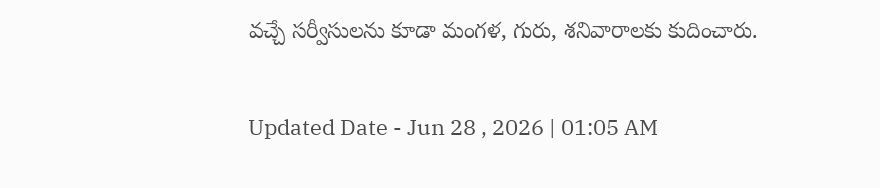వచ్చే సర్వీసులను కూడా మంగళ, గురు, శనివారాలకు కుదించారు.

Updated Date - Jun 28 , 2026 | 01:05 AM